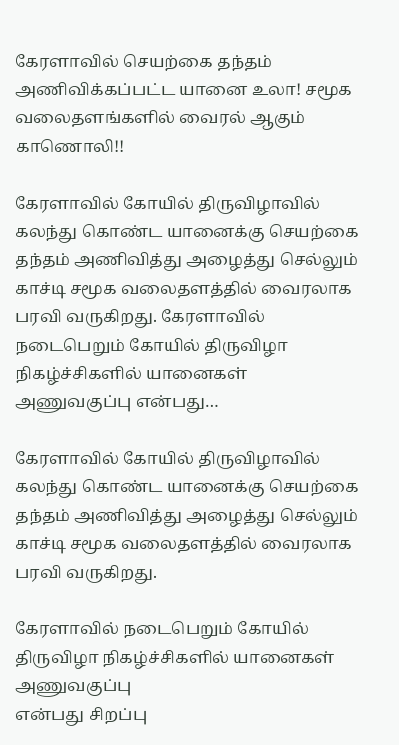கேரளாவில் செயற்கை தந்தம் அணிவிக்கப்பட்ட யானை உலா! சமூக வலைதளங்களில் வைரல் ஆகும் காணொலி!!

கேரளாவில் கோயில் திருவிழாவில் கலந்து கொண்ட யானைக்கு செயற்கை தந்தம் அணிவித்து அழைத்து செல்லும் காச்டி சமூக வலைதளத்தில் வைரலாக பரவி வருகிறது. கேரளாவில் நடைபெறும் கோயில் திருவிழா நிகழ்ச்சிகளில் யானைகள் அணுவகுப்பு என்பது…

கேரளாவில் கோயில் திருவிழாவில் கலந்து கொண்ட யானைக்கு செயற்கை தந்தம் அணிவித்து அழைத்து செல்லும் காச்டி சமூக வலைதளத்தில் வைரலாக பரவி வருகிறது.

கேரளாவில் நடைபெறும் கோயில் திருவிழா நிகழ்ச்சிகளில் யானைகள் அணுவகுப்பு
என்பது சிறப்பு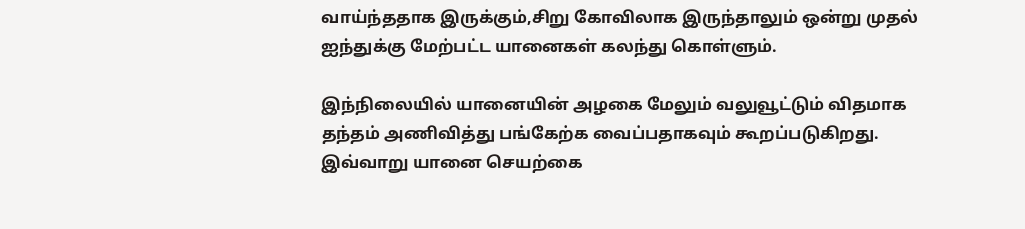வாய்ந்ததாக இருக்கும்,சிறு கோவிலாக இருந்தாலும் ஒன்று முதல்
ஐந்துக்கு மேற்பட்ட யானைகள் கலந்து கொள்ளும்.

இந்நிலையில் யானையின் அழகை மேலும் வலுவூட்டும் விதமாக தந்தம் அணிவித்து பங்கேற்க வைப்பதாகவும் கூறப்படுகிறது. இவ்வாறு யானை செயற்கை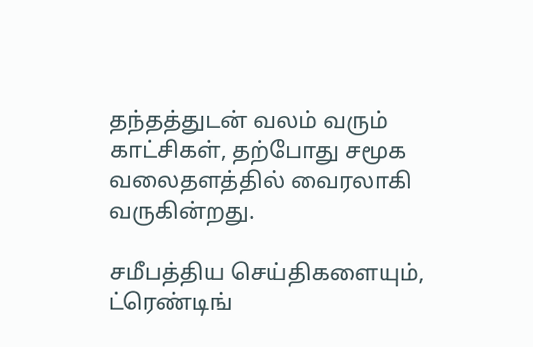தந்தத்துடன் வலம் வரும் காட்சிகள், தற்போது சமூக வலைதளத்தில் வைரலாகி வருகின்றது.

சமீபத்திய செய்திகளையும், ட்ரெண்டிங்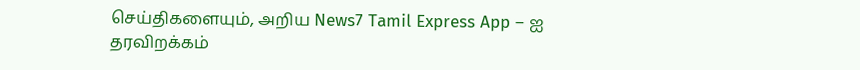செய்திகளையும், அறிய News7 Tamil Express App – ஐ தரவிறக்கம்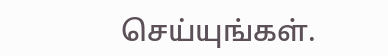செய்யுங்கள்.